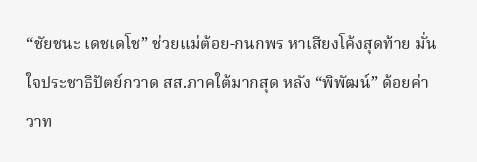“ชัยชนะ เดชเดโช” ช่วยแม่ต้อย-กนกพร หาเสียงโค้งสุดท้าย มั่นใจประชาธิปัตย์กวาด สส.ภาคใต้มากสุด หลัง “พิพัฒน์” ด้อยค่าวาท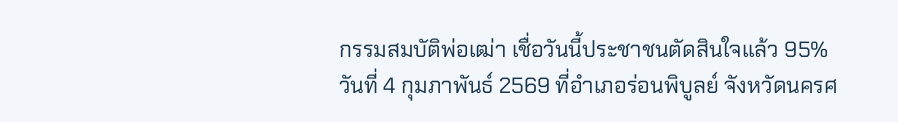กรรมสมบัติพ่อเฒ่า เชื่อวันนี้ประชาชนตัดสินใจแล้ว 95%
วันที่ 4 กุมภาพันธ์ 2569 ที่อำเภอร่อนพิบูลย์ จังหวัดนครศ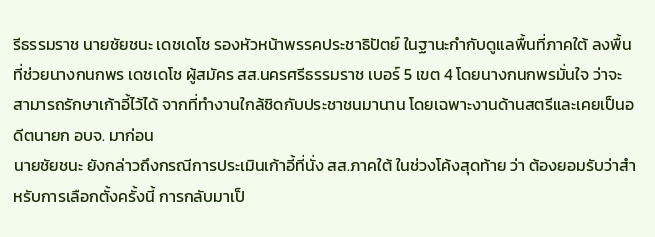รีธรรมราช นายชัยชนะ เดชเดโช รองหัวหน้าพรรคประชาธิปัตย์ ในฐานะกำกับดูแลพื้นที่ภาคใต้ ลงพื้นที่ช่วยนางกนกพร เดชเดโช ผู้สมัคร สส.นครศรีธรรมราช เบอร์ 5 เขต 4 โดยนางกนกพรมั่นใจ ว่าจะสามารถรักษาเก้าอี้ไว้ได้ จากที่ทำงานใกล้ชิดกับประชาชนมานาน โดยเฉพาะงานด้านสตรีและเคยเป็นอดีตนายก อบจ. มาก่อน
นายชัยชนะ ยังกล่าวถึงกรณีการประเมินเก้าอี้ที่นั่ง สส.ภาคใต้ ในช่วงโค้งสุดท้าย ว่า ต้องยอมรับว่าสำหรับการเลือกตั้งครั้งนี้ การกลับมาเป็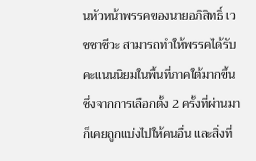นหัวหน้าพรรคของนายอภิสิทธิ์ เวชชาชีวะ สามารถทำให้พรรคได้รับคะแนนนิยมในพื้นที่ภาคใต้มากขึ้น ซึ่งจากการเลือกตั้ง 2 ครั้งที่ผ่านมา ก็เคยถูกแบ่งไปให้คนอื่น และสิ่งที่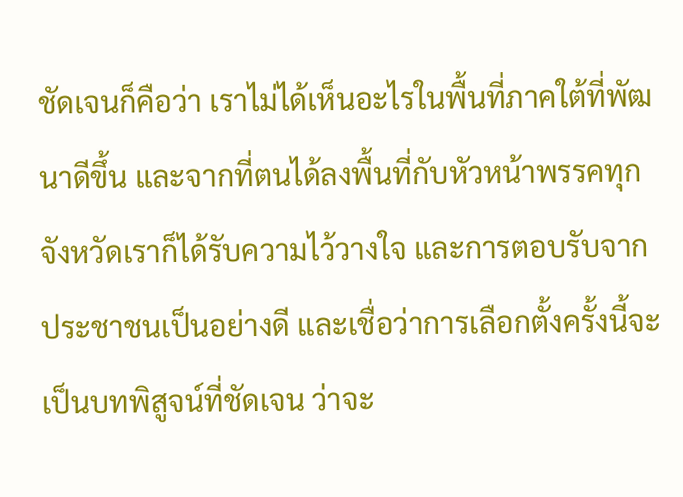ชัดเจนก็คือว่า เราไม่ได้เห็นอะไรในพื้นที่ภาคใต้ที่พัฒนาดีขึ้น และจากที่ตนได้ลงพื้นที่กับหัวหน้าพรรคทุกจังหวัดเราก็ได้รับความไว้วางใจ และการตอบรับจากประชาชนเป็นอย่างดี และเชื่อว่าการเลือกตั้งครั้งนี้จะเป็นบทพิสูจน์ที่ชัดเจน ว่าจะ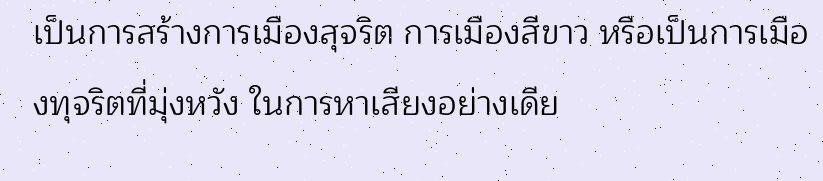เป็นการสร้างการเมืองสุจริต การเมืองสีขาว หรือเป็นการเมืองทุจริตที่มุ่งหวัง ในการหาเสียงอย่างเดีย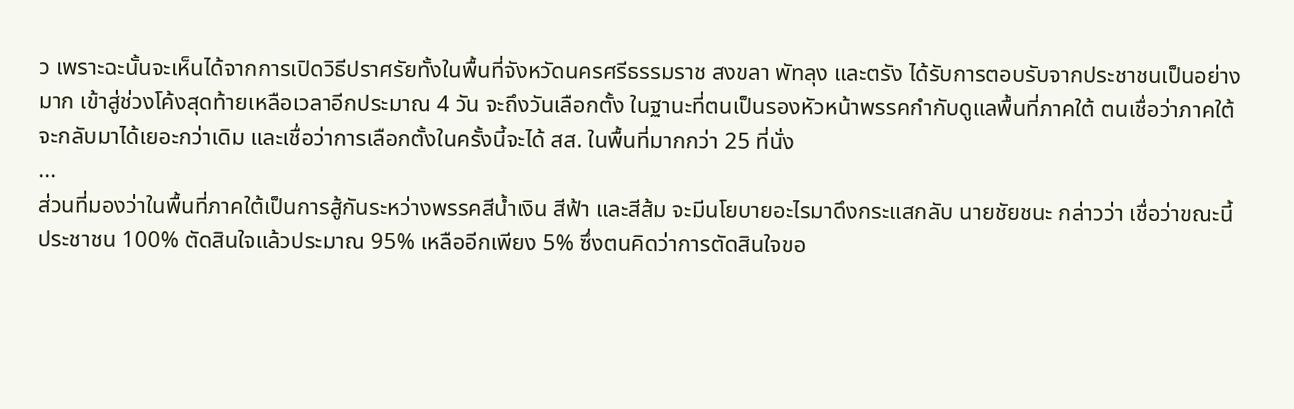ว เพราะฉะนั้นจะเห็นได้จากการเปิดวิธีปราศรัยทั้งในพื้นที่จังหวัดนครศรีธรรมราช สงขลา พัทลุง และตรัง ได้รับการตอบรับจากประชาชนเป็นอย่างมาก เข้าสู่ช่วงโค้งสุดท้ายเหลือเวลาอีกประมาณ 4 วัน จะถึงวันเลือกตั้ง ในฐานะที่ตนเป็นรองหัวหน้าพรรคกำกับดูแลพื้นที่ภาคใต้ ตนเชื่อว่าภาคใต้จะกลับมาได้เยอะกว่าเดิม และเชื่อว่าการเลือกตั้งในครั้งนี้จะได้ สส. ในพื้นที่มากกว่า 25 ที่นั่ง
...
ส่วนที่มองว่าในพื้นที่ภาคใต้เป็นการสู้กันระหว่างพรรคสีน้ำเงิน สีฟ้า และสีส้ม จะมีนโยบายอะไรมาดึงกระแสกลับ นายชัยชนะ กล่าวว่า เชื่อว่าขณะนี้ประชาชน 100% ตัดสินใจแล้วประมาณ 95% เหลืออีกเพียง 5% ซึ่งตนคิดว่าการตัดสินใจขอ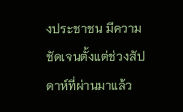งประชาชน มีความชัดเจนตั้งแต่ช่วงสัปดาห์ที่ผ่านมาแล้ว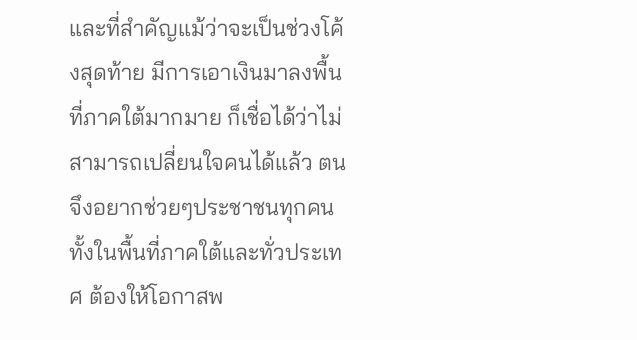และที่สำคัญแม้ว่าจะเป็นช่วงโค้งสุดท้าย มีการเอาเงินมาลงพื้นที่ภาคใต้มากมาย ก็เชื่อได้ว่าไม่สามารถเปลี่ยนใจคนได้แล้ว ตนจึงอยากช่วยๆประชาชนทุกคนทั้งในพื้นที่ภาคใต้และทั่วประเทศ ต้องให้โอกาสพ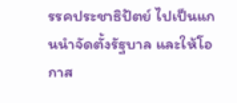รรคประชาธิปัตย์ ไปเป็นแกนนำจัดตั้งรัฐบาล และให้โอกาส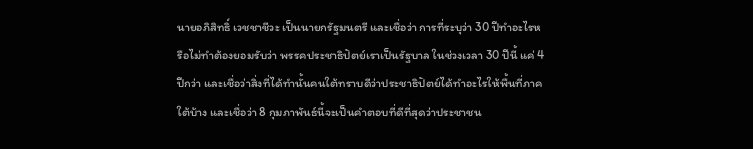นายอภิสิทธิ์ เวชชาชีวะ เป็นนายกรัฐมนตรี และเชื่อว่า การที่ระบุว่า 30 ปีทำอะไรหรือไม่ทำต้องยอมรับว่า พรรคประชาธิปัตย์เราเป็นรัฐบาล ในช่วงเวลา 30 ปีนี้ แค่ 4 ปีกว่า และเชื่อว่าสิ่งที่ได้ทำนั้นคนใต้ทราบดีว่าประชาธิปัตย์ได้ทำอะไรให้พื้นที่ภาคใต้บ้าง และเชื่อว่า 8 กุมภาพันธ์นี้จะเป็นคำตอบที่ดีที่สุดว่าประชาชน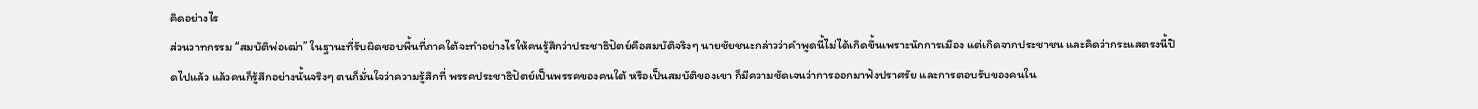คิดอย่างไร
ส่วนวาทกรรม “สมบัติพ่อเฒ่า” ในฐานะที่รับผิดชอบพื้นที่ภาคใต้จะทำอย่างไรให้คนรู้สึกว่าประชาธิปัตย์คือสมบัติจริงๆ นายชัยชนะกล่าวว่าคำพูดนี้ไม่ได้เกิดขึ้นเพราะนักการเมือง แต่เกิดจากประชาชน และคิดว่ากระแสตรงนี้ปิดไปแล้ว แล้วคนก็รู้สึกอย่างนั้นจริงๆ ตนก็มั่นใจว่าความรู้สึกที่ พรรคประชาธิปัตย์เป็นพรรคของคนใต้ หรือเป็นสมบัติของเขา ก็มีความชัดเจนว่าการออกมาฟังปราศรัย และการตอบรับของคนใน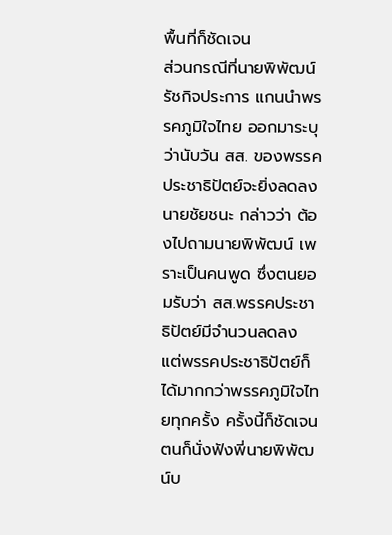พื้นที่ก็ชัดเจน
ส่วนกรณีที่นายพิพัฒน์ รัชกิจประการ แกนนำพรรคภูมิใจไทย ออกมาระบุว่านับวัน สส. ของพรรคประชาธิปัตย์จะยิ่งลดลง นายชัยชนะ กล่าวว่า ต้องไปถามนายพิพัฒน์ เพราะเป็นคนพูด ซึ่งตนยอมรับว่า สส.พรรคประชาธิปัตย์มีจำนวนลดลง แต่พรรคประชาธิปัตย์ก็ได้มากกว่าพรรคภูมิใจไทยทุกครั้ง ครั้งนี้ก็ชัดเจน ตนก็นั่งฟังพี่นายพิพัฒน์บ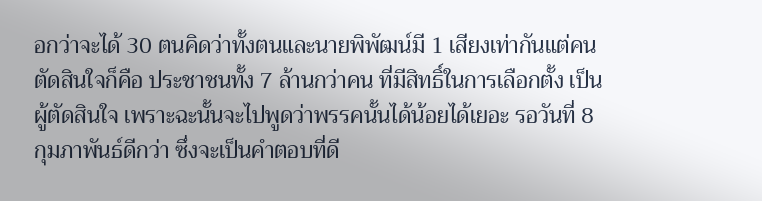อกว่าจะได้ 30 ตนคิดว่าทั้งตนและนายพิพัฒน์มี 1 เสียงเท่ากันแต่คนตัดสินใจก็คือ ประชาชนทั้ง 7 ล้านกว่าคน ที่มีสิทธิ์ในการเลือกตั้ง เป็นผู้ตัดสินใจ เพราะฉะนั้นจะไปพูดว่าพรรคนั้นได้น้อยได้เยอะ รอวันที่ 8 กุมภาพันธ์ดีกว่า ซึ่งจะเป็นคำตอบที่ดี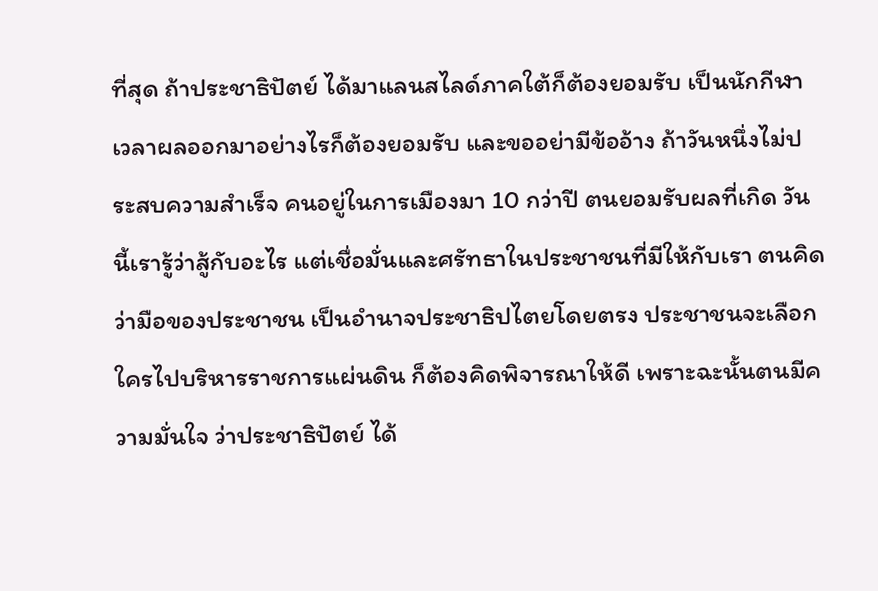ที่สุด ถ้าประชาธิปัตย์ ได้มาแลนสไลด์ภาคใต้ก็ต้องยอมรับ เป็นนักกีฬา เวลาผลออกมาอย่างไรก็ต้องยอมรับ และขออย่ามีข้ออ้าง ถ้าวันหนึ่งไม่ประสบความสำเร็จ คนอยู่ในการเมืองมา 10 กว่าปี ตนยอมรับผลที่เกิด วันนี้เรารู้ว่าสู้กับอะไร แต่เชื่อมั่นและศรัทธาในประชาชนที่มีให้กับเรา ตนคิดว่ามือของประชาชน เป็นอำนาจประชาธิปไตยโดยตรง ประชาชนจะเลือกใครไปบริหารราชการแผ่นดิน ก็ต้องคิดพิจารณาให้ดี เพราะฉะนั้นตนมีความมั่นใจ ว่าประชาธิปัตย์ ได้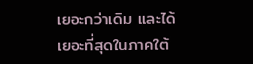เยอะกว่าเดิม และได้เยอะที่สุดในภาคใต้